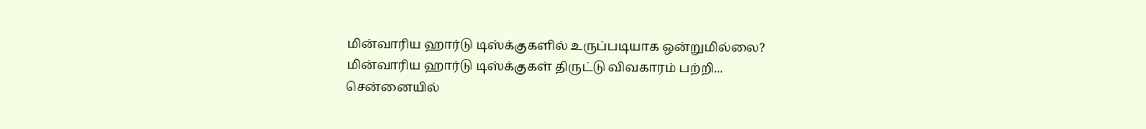மின்வாரிய ஹார்டு டிஸ்க்குகளில் உருப்படியாக ஒன்றுமில்லை?
மின்வாரிய ஹார்டு டிஸ்க்குகள் திருட்டு விவகாரம் பற்றி...
சென்னையில்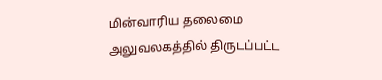மின்வாரிய தலைமை அலுவலகத்தில் திருடப்பட்ட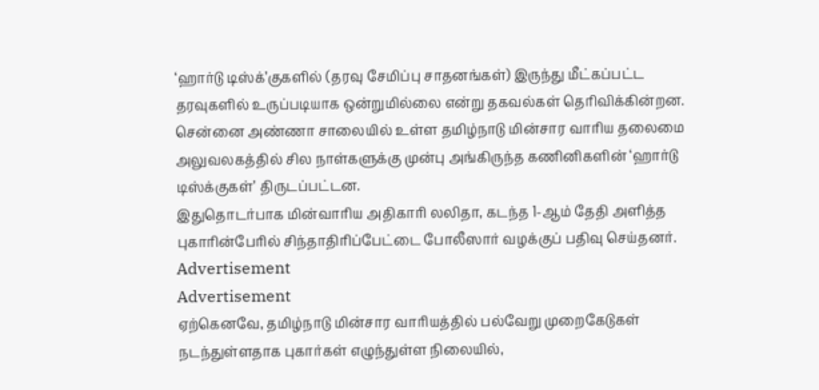‘ஹார்டு டிஸ்க்’குகளில் (தரவு சேமிப்பு சாதனங்கள்) இருந்து மீட்கப்பட்ட தரவுகளில் உருப்படியாக ஒன்றுமில்லை என்று தகவல்கள் தெரிவிக்கின்றன.
சென்னை அண்ணா சாலையில் உள்ள தமிழ்நாடு மின்சார வாரிய தலைமை அலுவலகத்தில் சில நாள்களுக்கு முன்பு அங்கிருந்த கணினிகளின் ‘ஹார்டு டிஸ்க்குகள்’ திருடப்பட்டன.
இதுதொடர்பாக மின்வாரிய அதிகாரி லலிதா, கடந்த 1-ஆம் தேதி அளித்த புகாரின்பேரில் சிந்தாதிரிப்பேட்டை போலீஸார் வழக்குப் பதிவு செய்தனர்.
Advertisement
Advertisement
ஏற்கெனவே, தமிழ்நாடு மின்சார வாரியத்தில் பல்வேறு முறைகேடுகள் நடந்துள்ளதாக புகார்கள் எழுந்துள்ள நிலையில்,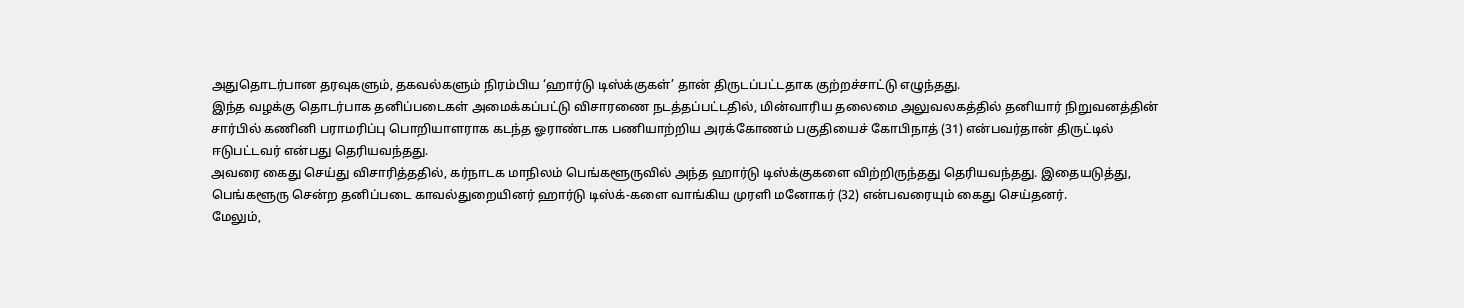அதுதொடர்பான தரவுகளும், தகவல்களும் நிரம்பிய ‘ஹார்டு டிஸ்க்குகள்’ தான் திருடப்பட்டதாக குற்றச்சாட்டு எழுந்தது.
இந்த வழக்கு தொடர்பாக தனிப்படைகள் அமைக்கப்பட்டு விசாரணை நடத்தப்பட்டதில், மின்வாரிய தலைமை அலுவலகத்தில் தனியார் நிறுவனத்தின் சார்பில் கணினி பராமரிப்பு பொறியாளராக கடந்த ஓராண்டாக பணியாற்றிய அரக்கோணம் பகுதியைச் கோபிநாத் (31) என்பவர்தான் திருட்டில் ஈடுபட்டவர் என்பது தெரியவந்தது.
அவரை கைது செய்து விசாரித்ததில், கர்நாடக மாநிலம் பெங்களூருவில் அந்த ஹார்டு டிஸ்க்குகளை விற்றிருந்தது தெரியவந்தது. இதையடுத்து, பெங்களூரு சென்ற தனிப்படை காவல்துறையினர் ஹார்டு டிஸ்க்-களை வாங்கிய முரளி மனோகர் (32) என்பவரையும் கைது செய்தனர்.
மேலும்,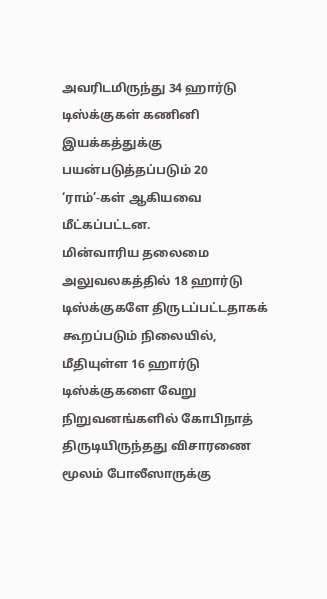அவரிடமிருந்து 34 ஹார்டு டிஸ்க்குகள் கணினி இயக்கத்துக்கு பயன்படுத்தப்படும் 20 ‘ராம்’-கள் ஆகியவை மீட்கப்பட்டன.
மின்வாரிய தலைமை அலுவலகத்தில் 18 ஹார்டு டிஸ்க்குகளே திருடப்பட்டதாகக் கூறப்படும் நிலையில், மீதியுள்ள 16 ஹார்டு டிஸ்க்குகளை வேறு நிறுவனங்களில் கோபிநாத் திருடியிருந்தது விசாரணை மூலம் போலீஸாருக்கு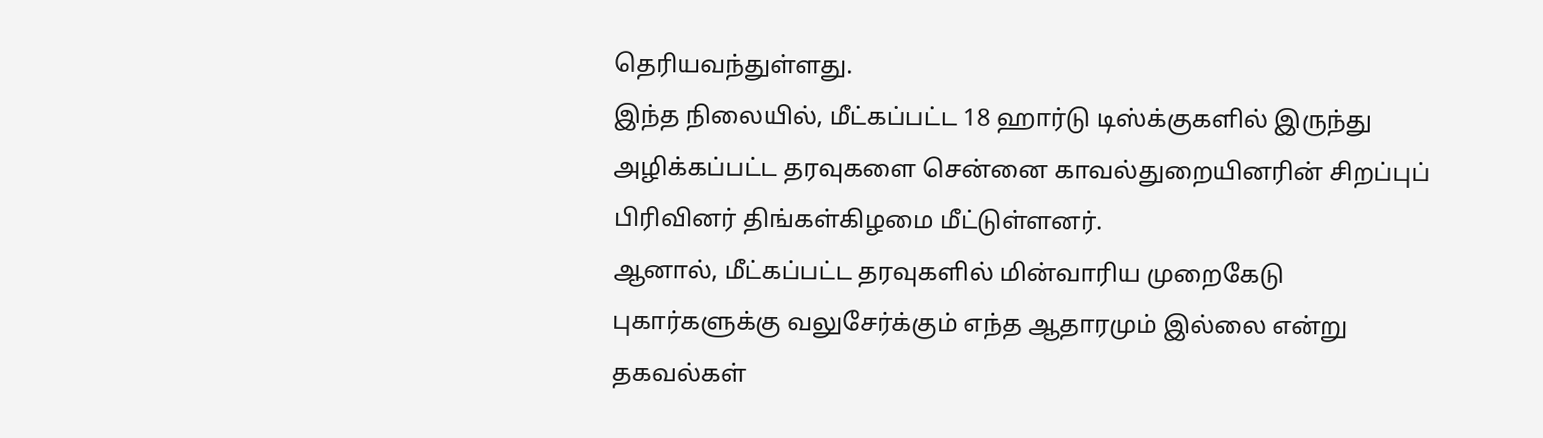தெரியவந்துள்ளது.
இந்த நிலையில், மீட்கப்பட்ட 18 ஹார்டு டிஸ்க்குகளில் இருந்து அழிக்கப்பட்ட தரவுகளை சென்னை காவல்துறையினரின் சிறப்புப் பிரிவினர் திங்கள்கிழமை மீட்டுள்ளனர்.
ஆனால், மீட்கப்பட்ட தரவுகளில் மின்வாரிய முறைகேடு புகார்களுக்கு வலுசேர்க்கும் எந்த ஆதாரமும் இல்லை என்று தகவல்கள்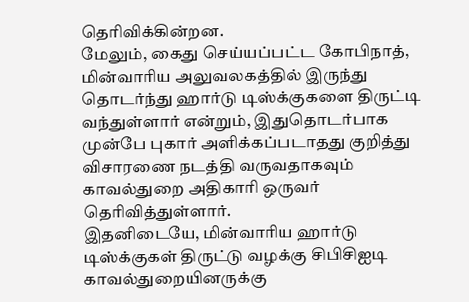தெரிவிக்கின்றன.
மேலும், கைது செய்யப்பட்ட கோபிநாத், மின்வாரிய அலுவலகத்தில் இருந்து தொடர்ந்து ஹார்டு டிஸ்க்குகளை திருட்டி வந்துள்ளார் என்றும், இதுதொடர்பாக முன்பே புகார் அளிக்கப்படாதது குறித்து விசாரணை நடத்தி வருவதாகவும் காவல்துறை அதிகாரி ஒருவர் தெரிவித்துள்ளார்.
இதனிடையே, மின்வாரிய ஹார்டு டிஸ்க்குகள் திருட்டு வழக்கு சிபிசிஐடி காவல்துறையினருக்கு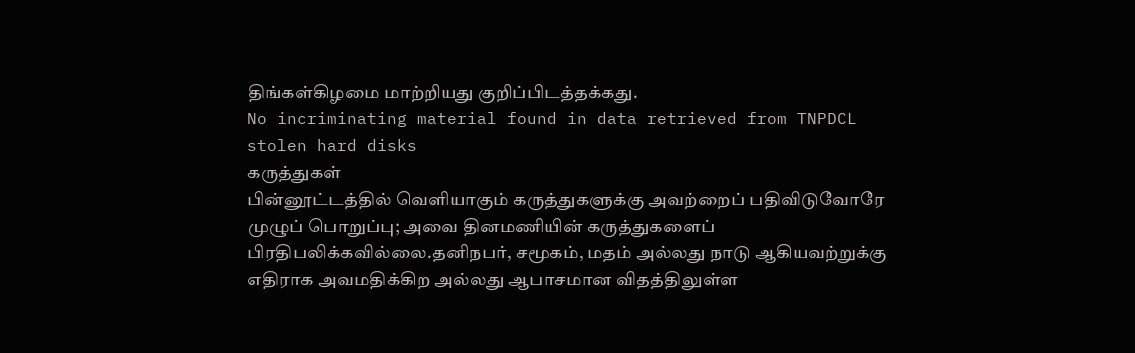திங்கள்கிழமை மாற்றியது குறிப்பிடத்தக்கது.
No incriminating material found in data retrieved from TNPDCL stolen hard disks
கருத்துகள்
பின்னூட்டத்தில் வெளியாகும் கருத்துகளுக்கு அவற்றைப் பதிவிடுவோரே முழுப் பொறுப்பு; அவை தினமணியின் கருத்துகளைப் பிரதிபலிக்கவில்லை.தனிநபர், சமூகம், மதம் அல்லது நாடு ஆகியவற்றுக்கு எதிராக அவமதிக்கிற அல்லது ஆபாசமான விதத்திலுள்ள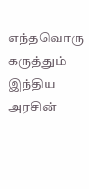எந்தவொரு கருத்தும் இந்திய அரசின்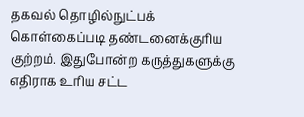தகவல் தொழில்நுட்பக் கொள்கைப்படி தண்டனைக்குரிய குற்றம். இதுபோன்ற கருத்துகளுக்கு எதிராக உரிய சட்ட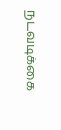நடவடிக்கை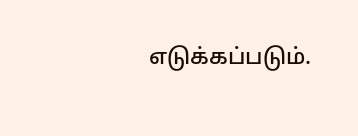எடுக்கப்படும்.